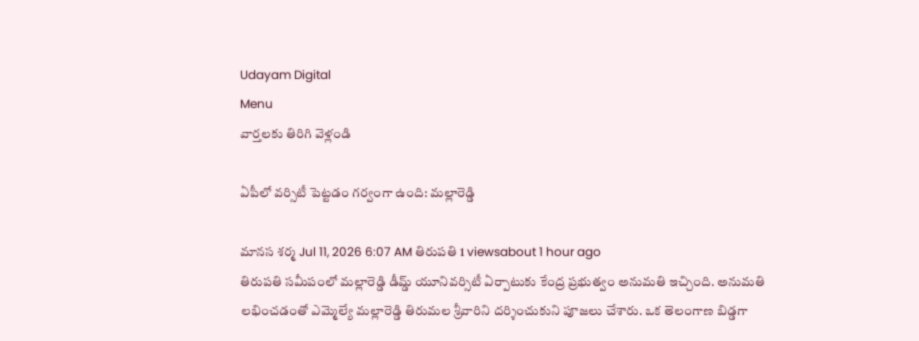Udayam Digital
Menu
వార్తలకు తిరిగి వెళ్లండి

ఏపీలో వర్సిటీ పెట్టడం గర్వంగా ఉంది: మల్లారెడ్డి

మానస శర్మ Jul 11, 2026 6:07 AM తిరుపతి 1 viewsabout 1 hour ago
తిరుపతి సమీపంలో మల్లారెడ్డి డీమ్డ్ యూనివర్సిటీ ఏర్పాటుకు కేంద్ర ప్రభుత్వం అనుమతి ఇచ్చింది. అనుమతి లభించడంతో ఎమ్మెల్యే మల్లారెడ్డి తిరుమల శ్రీవారిని దర్శించుకుని పూజలు చేశారు. ఒక తెలంగాణ బిడ్డగా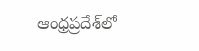ఆంధ్రప్రదేశ్‌లో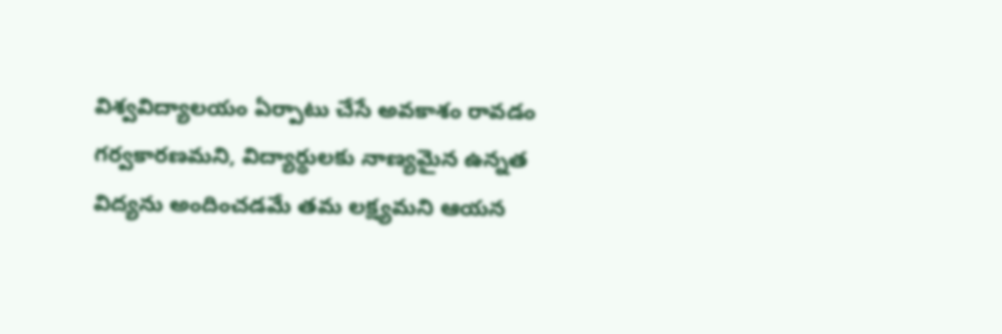విశ్వవిద్యాలయం ఏర్పాటు చేసే అవకాశం రావడం గర్వకారణమని, విద్యార్థులకు నాణ్యమైన ఉన్నత విద్యను అందించడమే తమ లక్ష్యమని ఆయన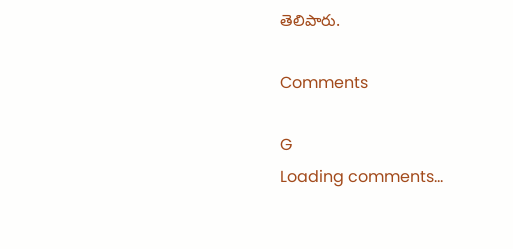తెలిపారు.

Comments

G
Loading comments...